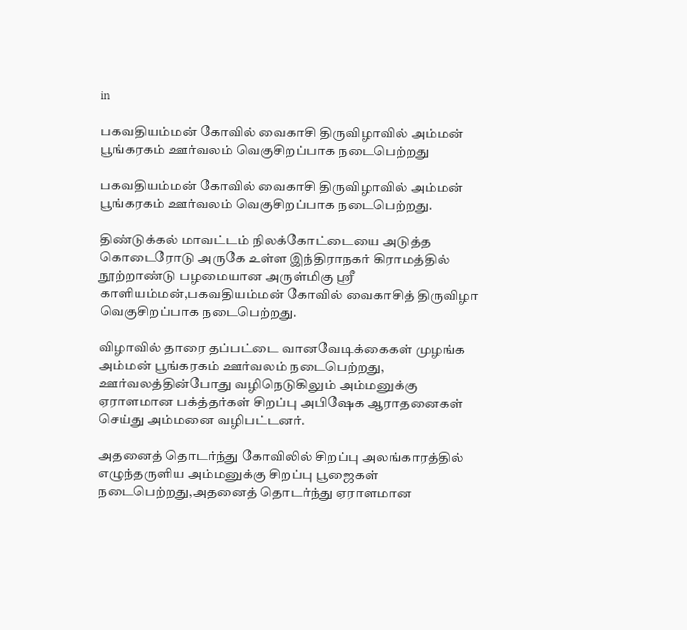in

பகவதியம்மன் கோவில் வைகாசி திருவிழாவில் அம்மன் பூங்கரகம் ஊர்வலம் வெகுசிறப்பாக நடைபெற்றது

பகவதியம்மன் கோவில் வைகாசி திருவிழாவில் அம்மன் பூங்கரகம் ஊர்வலம் வெகுசிறப்பாக நடைபெற்றது.

திண்டுக்கல் மாவட்டம் நிலக்கோட்டையை அடுத்த கொடைரோடு அருகே உள்ள இந்திராநகர் கிராமத்தில் நூற்றாண்டு பழமையான அருள்மிகு ஸ்ரீ காளியம்மன்,பகவதியம்மன் கோவில் வைகாசித் திருவிழா வெகுசிறப்பாக நடைபெற்றது.

விழாவில் தாரை தப்பட்டை வானவேடிக்கைகள் முழங்க அம்மன் பூங்கரகம் ஊர்வலம் நடைபெற்றது, ஊர்வலத்தின்போது வழிநெடுகிலும் அம்மனுக்கு ஏராளமான பக்த்தர்கள் சிறப்பு அபிஷேக ஆராதனைகள் செய்து அம்மனை வழிபட்டனர்.

அதனைத் தொடர்ந்து கோவிலில் சிறப்பு அலங்காரத்தில் எழுந்தருளிய அம்மனுக்கு சிறப்பு பூஜைகள் நடைபெற்றது,அதனைத் தொடர்ந்து ஏராளமான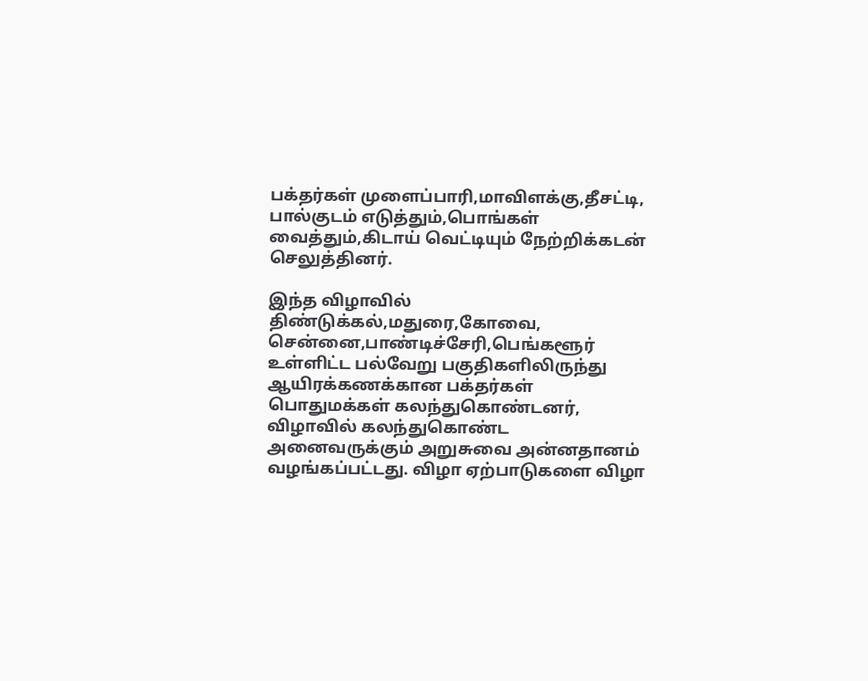பக்தர்கள் முளைப்பாரி,மாவிளக்கு,தீசட்டி, பால்குடம் எடுத்தும்,பொங்கள் வைத்தும்,கிடாய் வெட்டியும் நேற்றிக்கடன் செலுத்தினர்.

இந்த விழாவில் திண்டுக்கல்,மதுரை,கோவை, சென்னை,பாண்டிச்சேரி,பெங்களூர் உள்ளிட்ட பல்வேறு பகுதிகளிலிருந்து ஆயிரக்கணக்கான பக்தர்கள் பொதுமக்கள் கலந்துகொண்டனர், விழாவில் கலந்துகொண்ட அனைவருக்கும் அறுசுவை அன்னதானம் வழங்கப்பட்டது. விழா ஏற்பாடுகளை விழா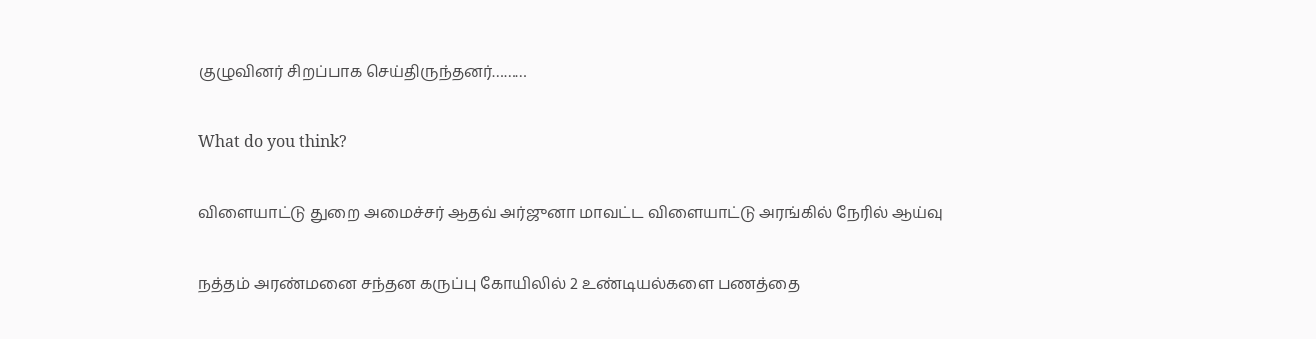குழுவினர் சிறப்பாக செய்திருந்தனர்………

What do you think?

விளையாட்டு துறை அமைச்சர் ஆதவ் அர்ஜுனா மாவட்ட விளையாட்டு அரங்கில் நேரில் ஆய்வு

நத்தம் அரண்மனை சந்தன கருப்பு கோயிலில் 2 உண்டியல்களை பணத்தை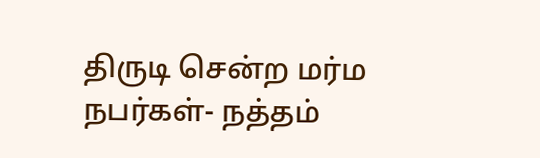திருடி சென்ற மர்ம நபர்கள்- நத்தம்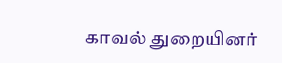காவல் துறையினர்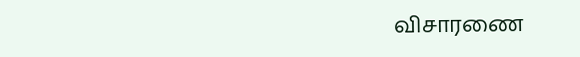விசாரணை